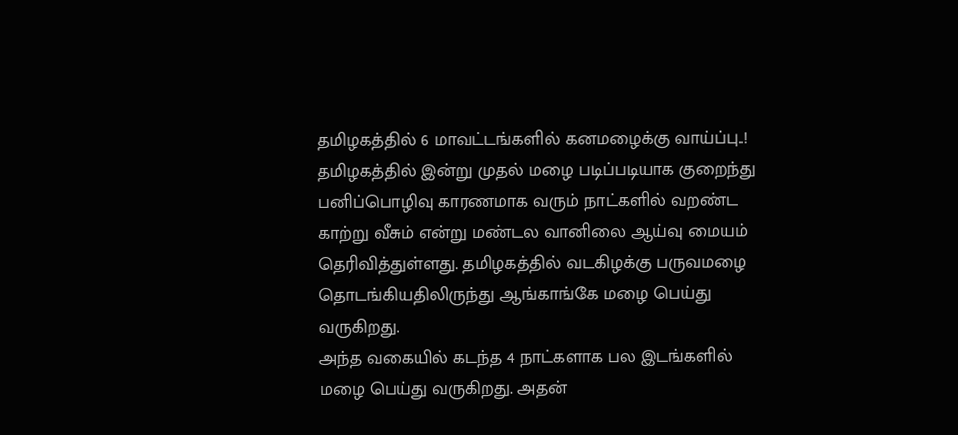தமிழகத்தில் 6 மாவட்டங்களில் கனமழைக்கு வாய்ப்பு..!
தமிழகத்தில் இன்று முதல் மழை படிப்படியாக குறைந்து பனிப்பொழிவு காரணமாக வரும் நாட்களில் வறண்ட காற்று வீசும் என்று மண்டல வானிலை ஆய்வு மையம் தெரிவித்துள்ளது. தமிழகத்தில் வடகிழக்கு பருவமழை தொடங்கியதிலிருந்து ஆங்காங்கே மழை பெய்து வருகிறது.
அந்த வகையில் கடந்த 4 நாட்களாக பல இடங்களில் மழை பெய்து வருகிறது. அதன்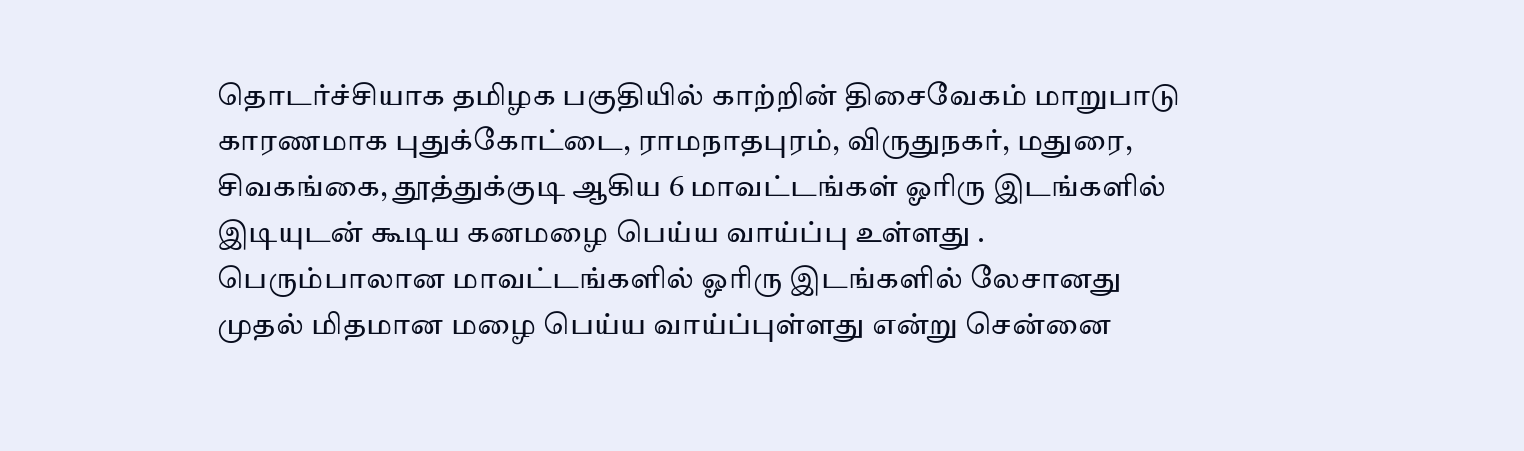தொடர்ச்சியாக தமிழக பகுதியில் காற்றின் திசைவேகம் மாறுபாடு காரணமாக புதுக்கோட்டை, ராமநாதபுரம், விருதுநகர், மதுரை, சிவகங்கை, தூத்துக்குடி ஆகிய 6 மாவட்டங்கள் ஓரிரு இடங்களில் இடியுடன் கூடிய கனமழை பெய்ய வாய்ப்பு உள்ளது .
பெரும்பாலான மாவட்டங்களில் ஓரிரு இடங்களில் லேசானது முதல் மிதமான மழை பெய்ய வாய்ப்புள்ளது என்று சென்னை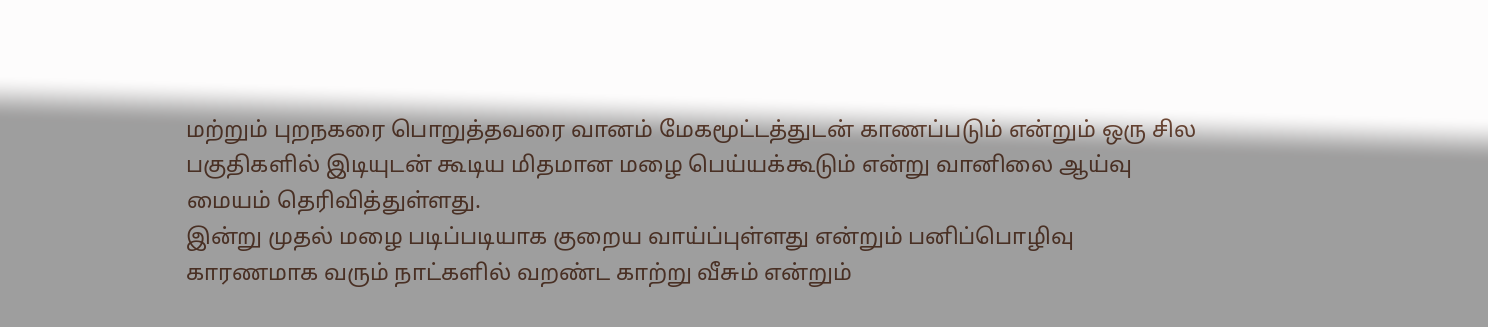மற்றும் புறநகரை பொறுத்தவரை வானம் மேகமூட்டத்துடன் காணப்படும் என்றும் ஒரு சில பகுதிகளில் இடியுடன் கூடிய மிதமான மழை பெய்யக்கூடும் என்று வானிலை ஆய்வு மையம் தெரிவித்துள்ளது.
இன்று முதல் மழை படிப்படியாக குறைய வாய்ப்புள்ளது என்றும் பனிப்பொழிவு காரணமாக வரும் நாட்களில் வறண்ட காற்று வீசும் என்றும்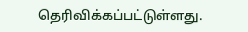தெரிவிக்கப்பட்டுள்ளது.